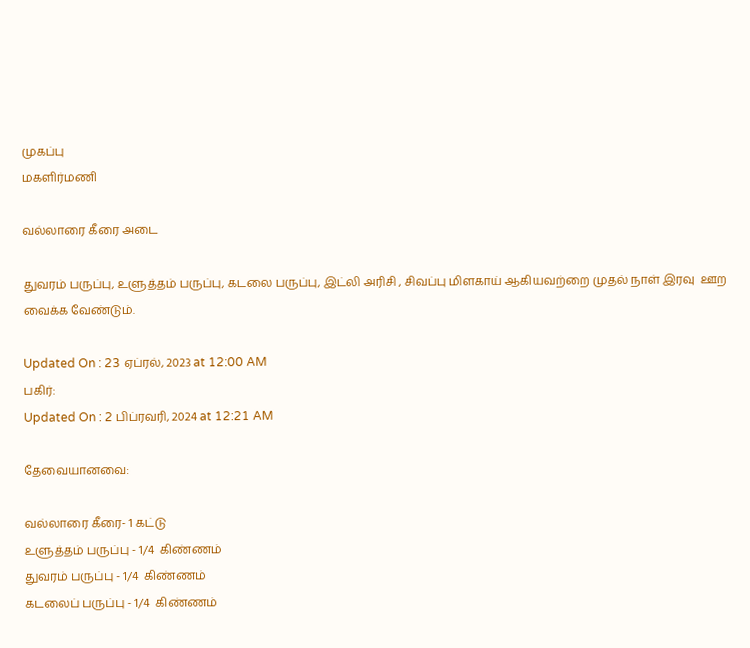முகப்பு
மகளிர்மணி

வல்லாரை கீரை அடை

துவரம் பருப்பு, உளுத்தம் பருப்பு, கடலை பருப்பு, இட்லி அரிசி , சிவப்பு மிளகாய் ஆகியவற்றை முதல் நாள் இரவு  ஊற வைக்க வேண்டும்.

Updated On : 23 ஏப்ரல், 2023 at 12:00 AM
பகிர்:
Updated On : 2 பிப்ரவரி, 2024 at 12:21 AM

தேவையானவை:

வல்லாரை கீரை- 1 கட்டு
உளுத்தம் பருப்பு - 1/4  கிண்ணம்
துவரம் பருப்பு - 1/4  கிண்ணம்
கடலைப் பருப்பு - 1/4  கிண்ணம்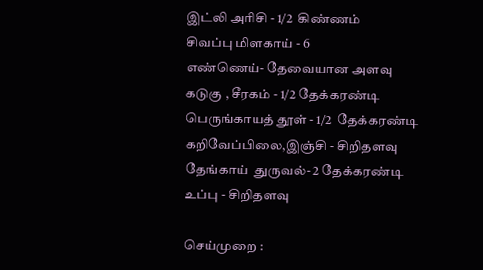இட்லி அரிசி - 1/2  கிண்ணம்
சிவப்பு மிளகாய் - 6
எண்ணெய்- தேவையான அளவு
கடுகு , சீரகம் - 1/2 தேக்கரண்டி
பெருங்காயத் தூள் - 1/2  தேக்கரண்டி
கறிவேப்பிலை,இஞ்சி - சிறிதளவு
தேங்காய்  துருவல்- 2 தேக்கரண்டி
உப்பு - சிறிதளவு

செய்முறை :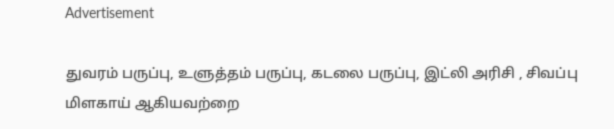Advertisement

துவரம் பருப்பு, உளுத்தம் பருப்பு, கடலை பருப்பு, இட்லி அரிசி , சிவப்பு மிளகாய் ஆகியவற்றை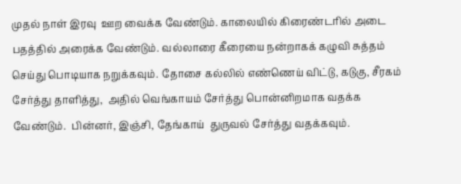முதல் நாள் இரவு  ஊற வைக்க வேண்டும். காலையில் கிரைண்டரில் அடை பதத்தில் அரைக்க வேண்டும். வல்லாரை கீரையை நன்றாகக் கழுவி சுத்தம் செய்து பொடியாக நறுக்கவும். தோசை கல்லில் எண்ணெய் விட்டு, கடுகு, சீரகம் சேர்த்து தாளித்து,  அதில் வெங்காயம் சேர்த்து பொன்னிறமாக வதக்க வேண்டும்.  பின்னர், இஞ்சி, தேங்காய்  துருவல் சேர்த்து வதக்கவும்.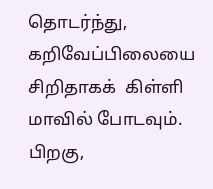தொடர்ந்து,  கறிவேப்பிலையை சிறிதாகக்  கிள்ளி மாவில் போடவும்.  பிறகு,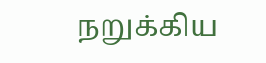நறுக்கிய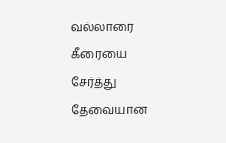வல்லாரை கீரையை சேர்த்து  தேவையான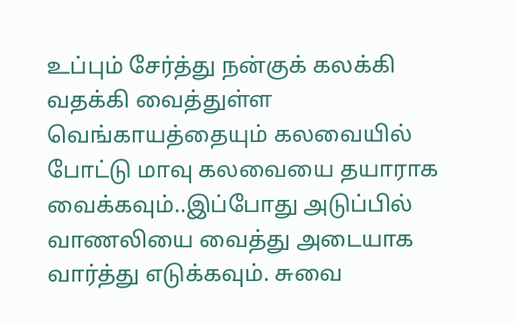உப்பும் சேர்த்து நன்குக் கலக்கி வதக்கி வைத்துள்ள வெங்காயத்தையும் கலவையில் போட்டு மாவு கலவையை தயாராக வைக்கவும்..இப்போது அடுப்பில் வாணலியை வைத்து அடையாக வார்த்து எடுக்கவும். சுவை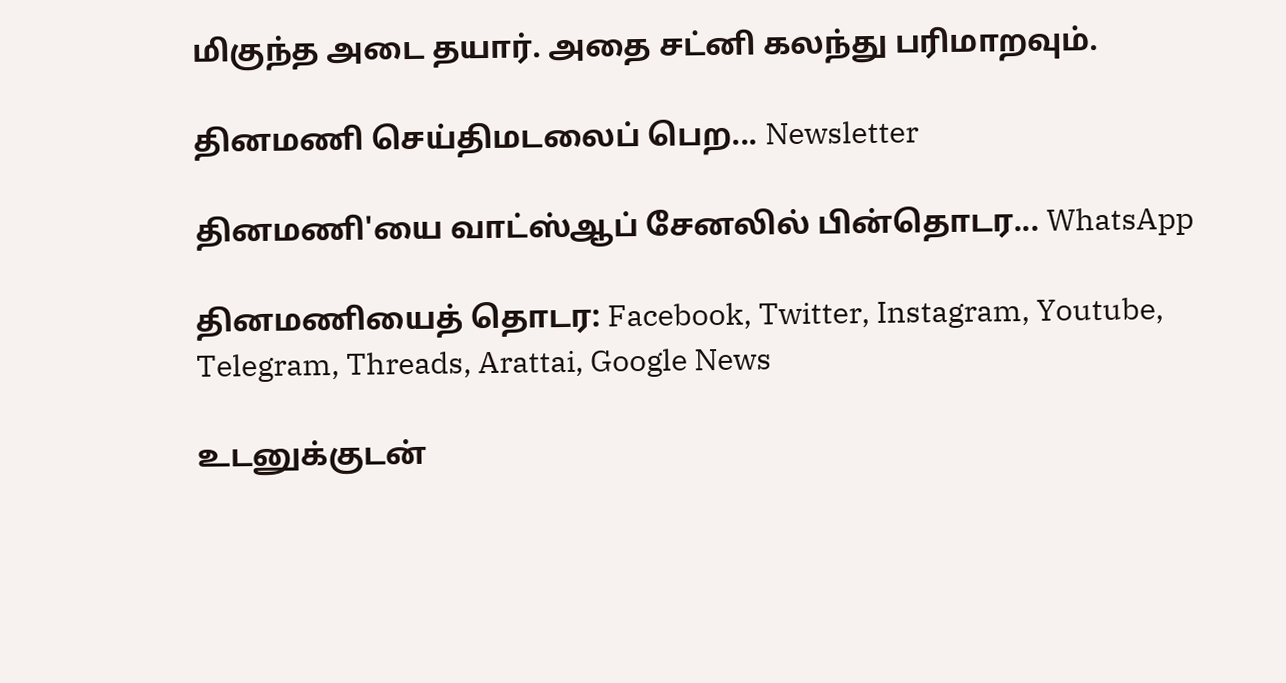மிகுந்த அடை தயார். அதை சட்னி கலந்து பரிமாறவும்.

தினமணி செய்திமடலைப் பெற... Newsletter

தினமணி'யை வாட்ஸ்ஆப் சேனலில் பின்தொடர... WhatsApp

தினமணியைத் தொடர: Facebook, Twitter, Instagram, Youtube, Telegram, Threads, Arattai, Google News

உடனுக்குடன்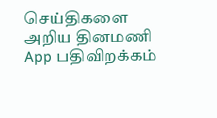செய்திகளை அறிய தினமணி App பதிவிறக்கம்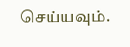செய்யவும்.